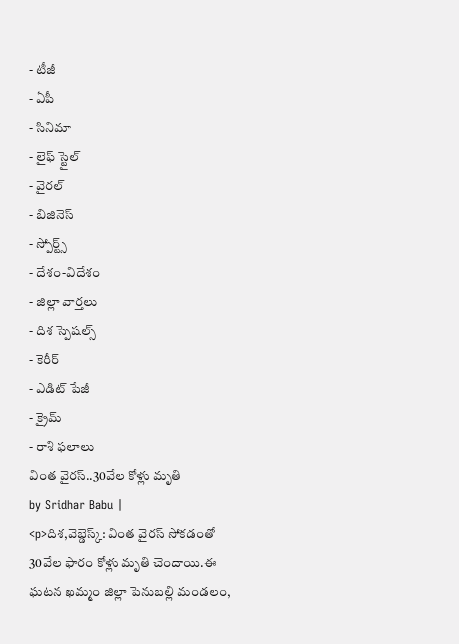- టీజీ
- ఏపీ
- సినిమా
- లైఫ్ స్టైల్
- వైరల్
- బిజినెస్
- స్పోర్ట్స్
- దేశం-విదేశం
- జిల్లా వార్తలు
- దిశ స్పెషల్స్
- కెరీర్
- ఎడిట్ పేజీ
- క్రైమ్
- రాశి ఫలాలు
వింత వైరస్..30వేల కోళ్లు మృతి
by Sridhar Babu |
<p>దిశ,వెబ్డెస్క్: వింత వైరస్ సోకడంతో 30వేల ఫారం కోళ్లు మృతి చెందాయి.ఈ ఘటన ఖమ్మం జిల్లా పెనుబల్లి మండలం,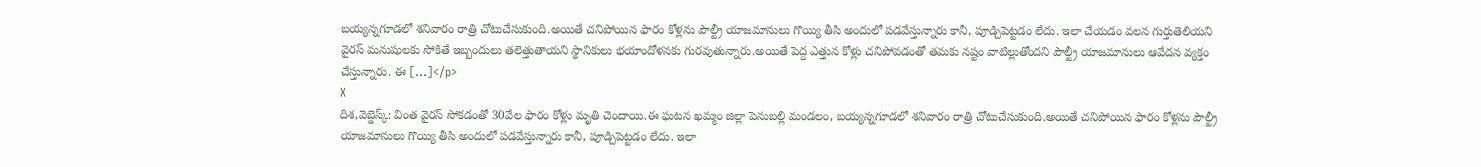బయ్యన్నగూడలో శనివారం రాత్రి చోటుచేసుకుంది.అయితే చనిపోయిన ఫారం కోళ్లను పౌల్ట్రీ యాజమానులు గొయ్యి తీసి అందులో పడవేస్తున్నారు కానీ, పూడ్చిపెట్టడం లేదు. ఇలా చేయడం వలన గుర్తుతెలియని వైరస్ మనుషులకు సోకితే ఇబ్బందులు తలెత్తుతాయని స్థానికులు భయాందోళనకు గురవుతున్నారు.అయితే పెద్ద ఎత్తున కోళ్లు చనిపోవడంతో తమకు నష్టం వాటిల్లుతోందని పౌల్ట్రీ యాజమానులు ఆవేదన వ్యక్తం చేస్తున్నారు. ఈ […]</p>
X
దిశ,వెబ్డెస్క్: వింత వైరస్ సోకడంతో 30వేల ఫారం కోళ్లు మృతి చెందాయి.ఈ ఘటన ఖమ్మం జిల్లా పెనుబల్లి మండలం, బయ్యన్నగూడలో శనివారం రాత్రి చోటుచేసుకుంది.అయితే చనిపోయిన ఫారం కోళ్లను పౌల్ట్రీ యాజమానులు గొయ్యి తీసి అందులో పడవేస్తున్నారు కానీ, పూడ్చిపెట్టడం లేదు. ఇలా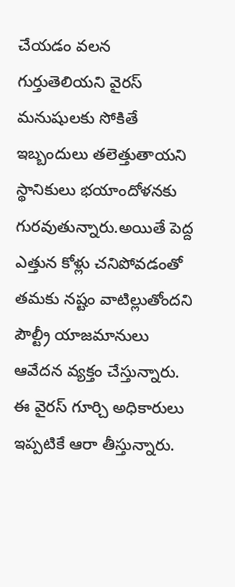చేయడం వలన గుర్తుతెలియని వైరస్ మనుషులకు సోకితే ఇబ్బందులు తలెత్తుతాయని స్థానికులు భయాందోళనకు గురవుతున్నారు.అయితే పెద్ద ఎత్తున కోళ్లు చనిపోవడంతో తమకు నష్టం వాటిల్లుతోందని పౌల్ట్రీ యాజమానులు ఆవేదన వ్యక్తం చేస్తున్నారు. ఈ వైరస్ గూర్చి అధికారులు ఇప్పటికే ఆరా తీస్తున్నారు.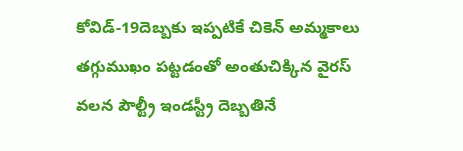కోవిడ్-19దెబ్బకు ఇప్పటికే చికెన్ అమ్మకాలు తగ్గుముఖం పట్టడంతో అంతుచిక్కిన వైరస్ వలన పౌల్ట్రీ ఇండస్ట్రీ దెబ్బతినే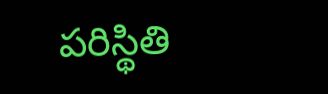పరిస్థితి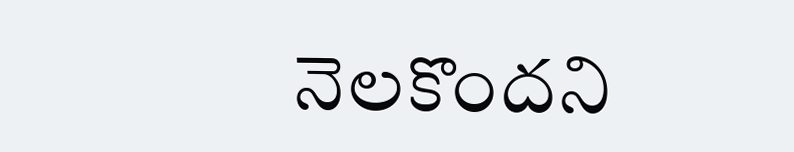నెలకొందని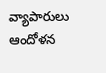వ్యాపారులు ఆందోళన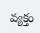వ్యక్తం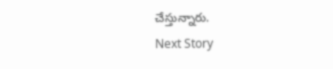చేస్తున్నారు.
Next Story